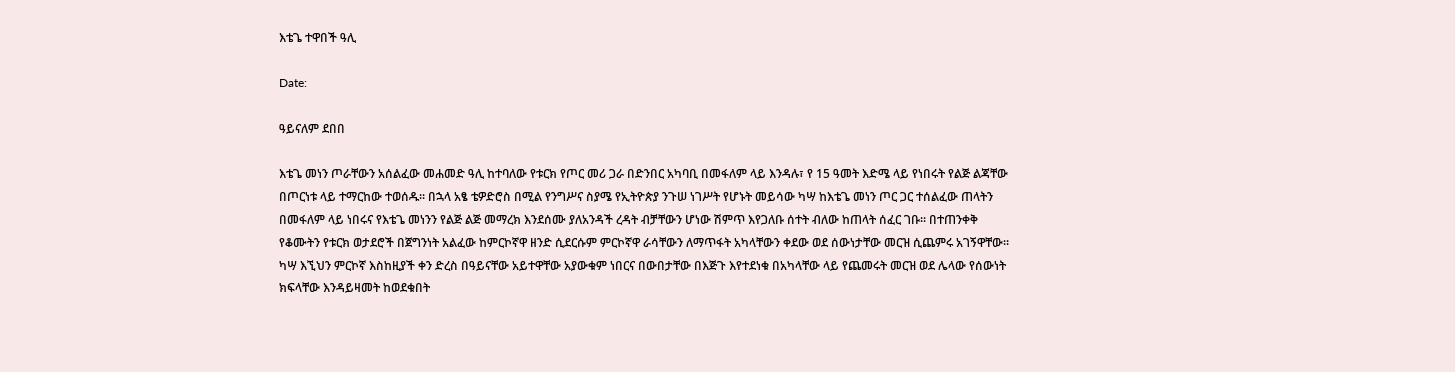እቴጌ ተዋበች ዓሊ

Date:

ዓይናለም ደበበ

እቴጌ መነን ጦራቸውን አሰልፈው መሐመድ ዓሊ ከተባለው የቱርክ የጦር መሪ ጋራ በድንበር አካባቢ በመፋለም ላይ እንዳሉ፣ የ 15 ዓመት እድሜ ላይ የነበሩት የልጅ ልጃቸው በጦርነቱ ላይ ተማርከው ተወሰዱ። በኋላ አፄ ቴዎድሮስ በሚል የንግሥና ስያሜ የኢትዮጵያ ንጉሠ ነገሥት የሆኑት መይሳው ካሣ ከእቴጌ መነን ጦር ጋር ተሰልፈው ጠላትን በመፋለም ላይ ነበሩና የእቴጌ መነንን የልጅ ልጅ መማረክ እንደሰሙ ያለአንዳች ረዳት ብቻቸውን ሆነው ሽምጥ እየጋለቡ ሰተት ብለው ከጠላት ሰፈር ገቡ። በተጠንቀቅ የቆሙትን የቱርክ ወታደሮች በጀግንነት አልፈው ከምርኮኛዋ ዘንድ ሲደርሱም ምርኮኛዋ ራሳቸውን ለማጥፋት አካላቸውን ቀደው ወደ ሰውነታቸው መርዝ ሲጨምሩ አገኝዋቸው። ካሣ እኚህን ምርኮኛ እስከዚያች ቀን ድረስ በዓይናቸው አይተዋቸው አያውቁም ነበርና በውበታቸው በእጅጉ እየተደነቁ በአካላቸው ላይ የጨመሩት መርዝ ወደ ሌላው የሰውነት ክፍላቸው እንዳይዛመት ከወደቁበት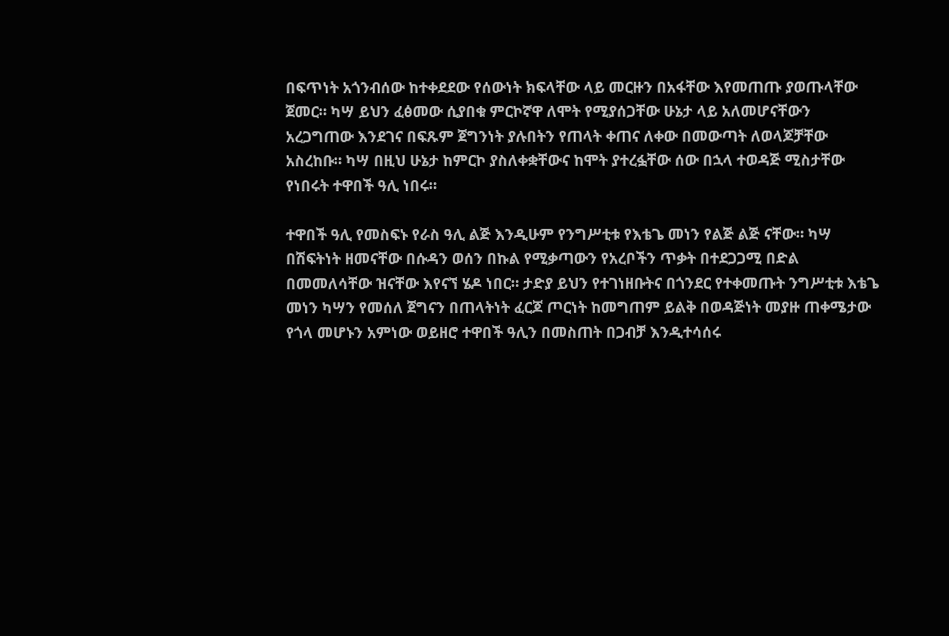በፍጥነት አጎንብሰው ከተቀደደው የሰውነት ክፍላቸው ላይ መርዙን በአፋቸው እየመጠጡ ያወጡላቸው ጀመር። ካሣ ይህን ፈፅመው ሲያበቁ ምርኮኛዋ ለሞት የሚያሰጋቸው ሁኔታ ላይ አለመሆናቸውን አረጋግጠው እንደገና በፍጹም ጀግንነት ያሉበትን የጠላት ቀጠና ለቀው በመውጣት ለወላጆቻቸው አስረከቡ። ካሣ በዚህ ሁኔታ ከምርኮ ያስለቀቋቸውና ከሞት ያተረፏቸው ሰው በኋላ ተወዳጅ ሚስታቸው የነበሩት ተዋበች ዓሊ ነበሩ።

ተዋበች ዓሊ የመስፍኑ የራስ ዓሊ ልጅ እንዲሁም የንግሥቲቱ የእቴጌ መነን የልጅ ልጅ ናቸው። ካሣ በሽፍትነት ዘመናቸው በሱዳን ወሰን በኩል የሚቃጣውን የአረቦችን ጥቃት በተደጋጋሚ በድል በመመለሳቸው ዝናቸው እየናኘ ሄዶ ነበር። ታድያ ይህን የተገነዘቡትና በጎንደር የተቀመጡት ንግሥቲቱ እቴጌ መነን ካሣን የመሰለ ጀግናን በጠላትነት ፈርጆ ጦርነት ከመግጠም ይልቅ በወዳጅነት መያዙ ጠቀሜታው የጎላ መሆኑን አምነው ወይዘሮ ተዋበች ዓሊን በመስጠት በጋብቻ እንዲተሳሰሩ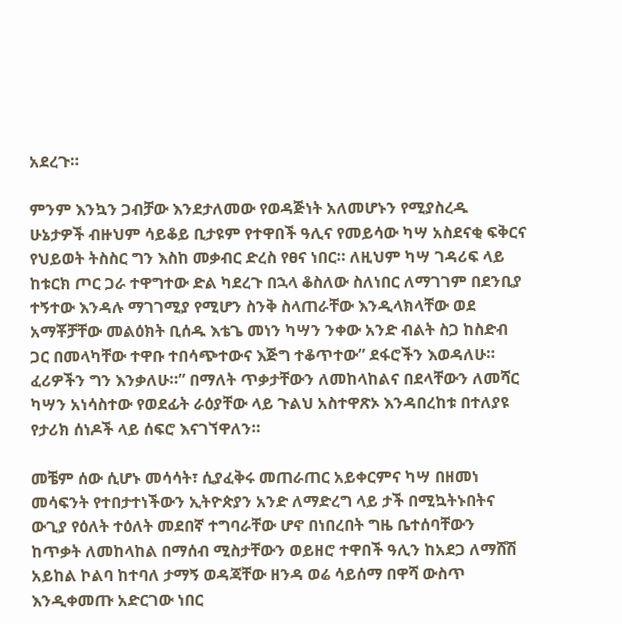አደረጉ።

ምንም እንኳን ጋብቻው እንደታለመው የወዳጅነት አለመሆኑን የሚያስረዱ ሁኔታዎች ብዙህም ሳይቆይ ቢታዩም የተዋበች ዓሊና የመይሳው ካሣ አስደናቂ ፍቅርና የህይወት ትስስር ግን እስከ መቃብር ድረስ የፀና ነበር። ለዚህም ካሣ ገዳሪፍ ላይ ከቱርክ ጦር ጋራ ተዋግተው ድል ካደረጉ በኋላ ቆስለው ስለነበር ለማገገም በደንቢያ ተኝተው እንዳሉ ማገገሚያ የሚሆን ስንቅ ስላጠራቸው እንዲላክላቸው ወደ አማቾቻቸው መልዕክት ቢሰዱ እቴጌ መነን ካሣን ንቀው አንድ ብልት ስጋ ከስድብ ጋር በመላካቸው ተዋቡ ተበሳጭተውና እጅግ ተቆጥተው” ደፋሮችን እወዳለሁ። ፈሪዎችን ግን እንቃለሁ።” በማለት ጥቃታቸውን ለመከላከልና በደላቸውን ለመሻር ካሣን አነሳስተው የወደፊት ራዕያቸው ላይ ጉልህ አስተዋጽኦ እንዳበረከቱ በተለያዩ የታሪክ ሰነዶች ላይ ሰፍሮ እናገኘዋለን።

መቼም ሰው ሲሆኑ መሳሳት፣ ሲያፈቅሩ መጠራጠር አይቀርምና ካሣ በዘመነ መሳፍንት የተበታተነችውን ኢትዮጵያን አንድ ለማድረግ ላይ ታች በሚኳትኑበትና ውጊያ የዕለት ተዕለት መደበኛ ተግባራቸው ሆኖ በነበረበት ግዜ ቤተሰባቸውን ከጥቃት ለመከላከል በማሰብ ሚስታቸውን ወይዘሮ ተዋበች ዓሊን ከአደጋ ለማሸሽ አይከል ኮልባ ከተባለ ታማኝ ወዳጃቸው ዘንዳ ወሬ ሳይሰማ በዋሻ ውስጥ እንዲቀመጡ አድርገው ነበር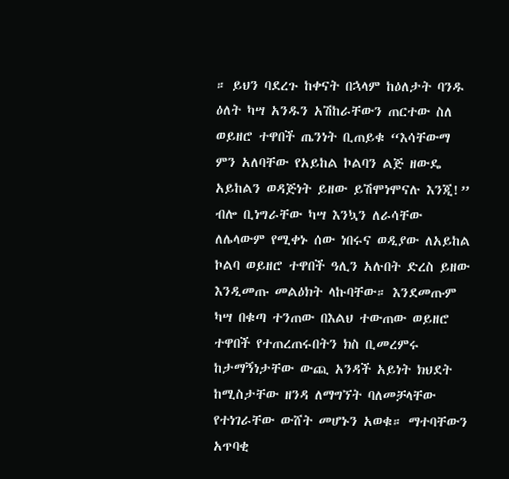። ይህን ባደረጉ ከቀናት በኋላም ከዕለታት ባንዱ ዕለት ካሣ አንዱን አሽከራቸውን ጠርተው ስለ ወይዘሮ ተዋበች ጤንነት ቢጠይቁ “እሳቸውማ ምን አለባቸው የአይከል ኮልባን ልጅ ዘውዴ አይከልን ወዳጅነት ይዘው ይሽሞነሞናሉ እንጂ!” ብሎ ቢነግራቸው ካሣ እንኳን ለራሳቸው ለሌላውም የሚቀኑ ሰው ነበሩና ወዲያው ለአይከል ኮልባ ወይዘሮ ተዋበች ዓሊን አሉበት ድረስ ይዘው እንዲመጡ መልዕክት ላኩባቸው። እንደመጡም ካሣ በቁጣ ተንጠው በእልህ ተውጠው ወይዘሮ ተዋበች የተጠረጠሩበትን ክስ ቢመረምሩ ከታማኝነታቸው ውጪ አንዳች አይነት ክህደት ከሚስታቸው ዘንዳ ለማግኘት ባለመቻላቸው የተነገራቸው ውሸት መሆኑን አወቁ። ማተባቸውን አጥባቂ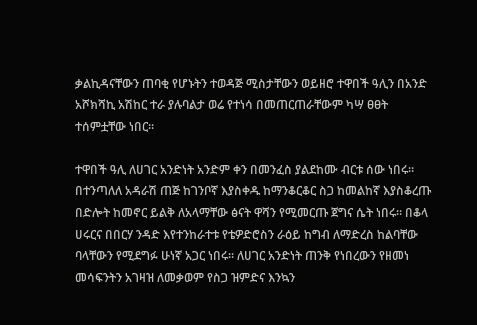ቃልኪዳናቸውን ጠባቂ የሆኑትን ተወዳጅ ሚስታቸውን ወይዘሮ ተዋበች ዓሊን በአንድ አሾክሻኪ አሽከር ተራ ያሉባልታ ወሬ የተነሳ በመጠርጠራቸውም ካሣ ፀፀት ተሰምቷቸው ነበር።

ተዋበች ዓሊ ለሀገር አንድነት አንድም ቀን በመንፈስ ያልደከሙ ብርቱ ሰው ነበሩ። በተንጣለለ አዳራሽ ጠጅ ከገንቦኛ እያስቀዱ ከማንቆርቆር ስጋ ከመልከኛ እያስቆረጡ በድሎት ከመኖር ይልቅ ለአላማቸው ፅናት ዋሻን የሚመርጡ ጀግና ሴት ነበሩ። በቆላ ሀሩርና በበርሃ ንዳድ እየተንከራተቱ የቴዎድሮስን ራዕይ ከግብ ለማድረስ ከልባቸው ባላቸውን የሚደግፉ ሁነኛ አጋር ነበሩ። ለሀገር አንድነት ጠንቅ የነበረውን የዘመነ መሳፍንትን አገዛዝ ለመቃወም የስጋ ዝምድና እንኳን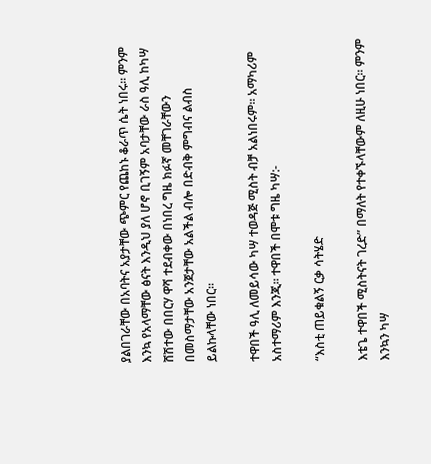ያልበገራቸው በአባትና አያታቸው ጭምር የጨከኑ ቆራጥ ሴት ነበሩ። ምንም እንኳ የአላማቸው ፅናት እንዲህ ያለ ሆኖ ቢገኝም አባታቸው ራስ ዓሊ ከካሣ ሸሽተው በበርሃ ዋሻ ተደብቀው በነበረ ግዜ ክፉኛ መቸገራቸውን በመስማታቸው አንጀታቸው አልችል ብሎ በድብቅ ምግብና ልብስ ይልኩላቸው ነበር።

ተዋበች ዓሊ ለመይሳው ካሣ ተወዳጅ ሚስት ብቻ አልነበሩም። አማካሪም አስተማሪም እንጂ። ተዋበች በሞቱ ግዜ ካሣ:-

“እስቲ ጠይቁልኝ ርቃ ሳትሄድ

እቴጌ ተዋበች ሚስትናት ገረድ” በማለት የተቀኙላቸውም ለዚሁ ነበር። ምንም እንኳን ካሣ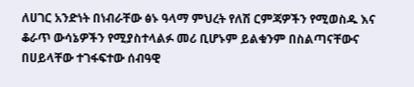ለሀገር አንድነት በነብራቸው ፅኑ ዓላማ ምህረት የለሽ ርምጃዎችን የሚወስዱ እና ቆራጥ ውሳኔዎችን የሚያስተላልፉ መሪ ቢሆኑም ይልቁንም በስልጣናቸውና በሀይላቸው ተገፋፍተው ሰብዓዊ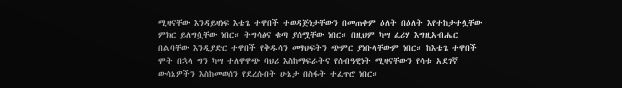ሚዛናቸው እንዳይዛነፍ እቴጌ ተዋበች ተወዳጅነታቸውን በመጠቀም ዕለት በዕለት እየተከታተሏቸው ምክር ይለግሷቸው ነበር። ትግሳፅና ቁጣ ያሰሟቸው ነበር። በዚህም ካሣ ፈሪሃ እግዚአብሔር በልባቸው እንዲያድር ተዋበች የቅዱሳን መፃህፍትን ጭምር ያነቡላቸውም ነበር። ከእቴጌ ተዋበች ሞት በኋላ ግን ካሣ ተለዋዋጭ ባህሪ እስከማፍራትና የሰብዓዊነት ሚዛናቸውን የሳቱ አደገኛ ውሳኔዎችን እስከመወሰን የደረሱበት ሁኔታ በስፋት ተፈጥሮ ነበር።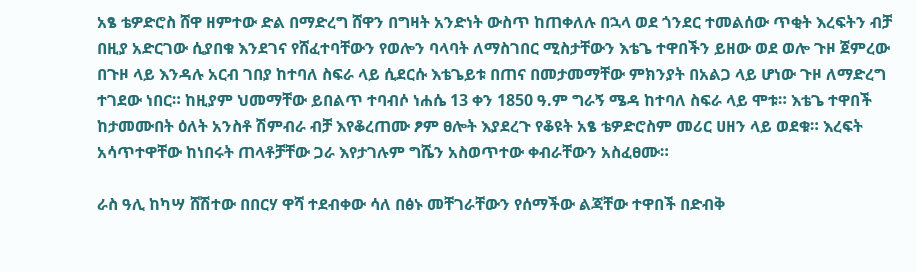አፄ ቴዎድሮስ ሸዋ ዘምተው ድል በማድረግ ሸዋን በግዛት አንድነት ውስጥ ከጠቀለሉ በኋላ ወደ ጎንደር ተመልሰው ጥቂት እረፍትን ብቻ በዚያ አድርገው ሲያበቁ እንደገና የሸፈተባቸውን የወሎን ባላባት ለማስገበር ሚስታቸውን እቴጌ ተዋበችን ይዘው ወደ ወሎ ጉዞ ጀምረው በጉዞ ላይ እንዳሉ አርብ ገበያ ከተባለ ስፍራ ላይ ሲደርሱ እቴጌይቱ በጠና በመታመማቸው ምክንያት በአልጋ ላይ ሆነው ጉዞ ለማድረግ ተገደው ነበር። ከዚያም ህመማቸው ይበልጥ ተባብሶ ነሐሴ 13 ቀን 1850 ዓ.ም ግራኝ ሜዳ ከተባለ ስፍራ ላይ ሞቱ። እቴጌ ተዋበች ከታመሙበት ዕለት አንስቶ ሽምብራ ብቻ እየቆረጠሙ ፆም ፀሎት እያደረጉ የቆዩት አፄ ቴዎድሮስም መሪር ሀዘን ላይ ወደቁ። እረፍት አሳጥተዋቸው ከነበሩት ጠላቶቻቸው ጋራ እየታገሉም ግሼን አስወጥተው ቀብራቸውን አስፈፀሙ።

ራስ ዓሊ ከካሣ ሸሽተው በበርሃ ዋሻ ተደብቀው ሳለ በፅኑ መቸገራቸውን የሰማችው ልጃቸው ተዋበች በድብቅ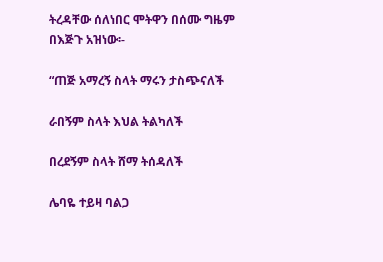ትረዳቸው ሰለነበር ሞትዋን በሰሙ ግዜም በእጅጉ አዝነው፡-

“ጠጅ አማረኝ ስላት ማሩን ታስጭናለች

ራበኝም ስላት እህል ትልካለች

በረደኝም ስላት ሸማ ትሰዳለች

ሌባዬ ተይዛ ባልጋ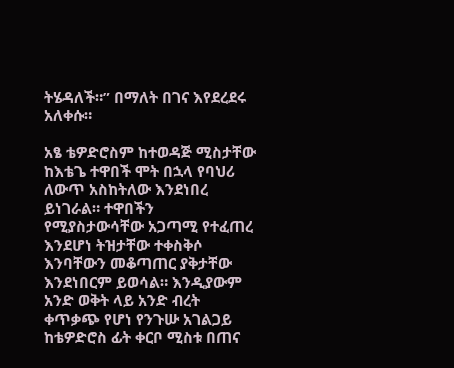ትሄዳለች።” በማለት በገና እየደረደሩ አለቀሱ።

አፄ ቴዎድሮስም ከተወዳጅ ሚስታቸው ከእቴጌ ተዋበች ሞት በኋላ የባህሪ ለውጥ አስከትለው እንደነበረ ይነገራል። ተዋበችን የሚያስታውሳቸው አጋጣሚ የተፈጠረ እንደሆነ ትዝታቸው ተቀስቅሶ እንባቸውን መቆጣጠር ያቅታቸው እንደነበርም ይወሳል። እንዲያውም አንድ ወቅት ላይ አንድ ብረት ቀጥቃጭ የሆነ የንጉሡ አገልጋይ ከቴዎድሮስ ፊት ቀርቦ ሚስቱ በጠና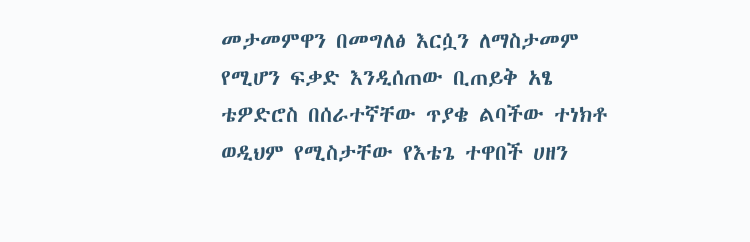መታመምዋን በመግለፅ እርሷን ለማስታመም የሚሆን ፍቃድ እንዲሰጠው ቢጠይቅ አፄ ቴዎድሮስ በሰራተኛቸው ጥያቄ ልባችው ተነክቶ ወዲህም የሚስታቸው የእቴጌ ተዋበች ሀዘን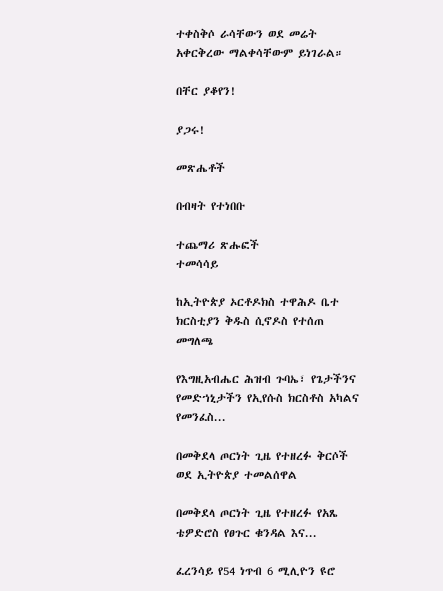ተቀስቅሶ ራሳቸውን ወደ መሬት አቀርቅረው ማልቀሳቸውም ይነገራል።

በቸር ያቆየን!

ያጋሩ!

መጽሔቶች

በብዛት የተነበቡ

ተጨማሪ ጽሑፎች
ተመሳሳይ

ከኢትዮጵያ ኦርቶዶክስ ተዋሕዶ ቤተ ክርስቲያን ቅዱስ ሲኖዶስ የተሰጠ መግለጫ

የእግዚአብሔር ሕዝብ ጉባኤ፣ የጌታችንና የመድኀኒታችን የኢየሱስ ክርስቶስ አካልና የመንፈስ...

በመቅደላ ጦርነት ጊዜ የተዘረፉ ቅርሶች ወደ ኢትዮጵያ ተመልሰዋል

በመቅደላ ጦርነት ጊዜ የተዘረፉ የአጼ ቴዎድሮስ የፀጉር ቁንዳል እና...

ፈረንሳይ የ54 ነጥብ 6 ሚሊዮን ዩሮ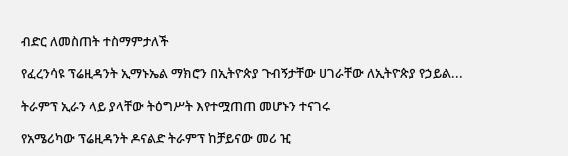ብድር ለመስጠት ተስማምታለች

የፈረንሳዩ ፕሬዚዳንት ኢማኑኤል ማክሮን በኢትዮጵያ ጉብኝታቸው ሀገራቸው ለኢትዮጵያ የኃይል...

ትራምፕ ኢራን ላይ ያላቸው ትዕግሥት እየተሟጠጠ መሆኑን ተናገሩ

የአሜሪካው ፕሬዚዳንት ዶናልድ ትራምፕ ከቻይናው መሪ ዢ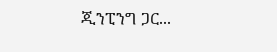ጂንፒንግ ጋር...